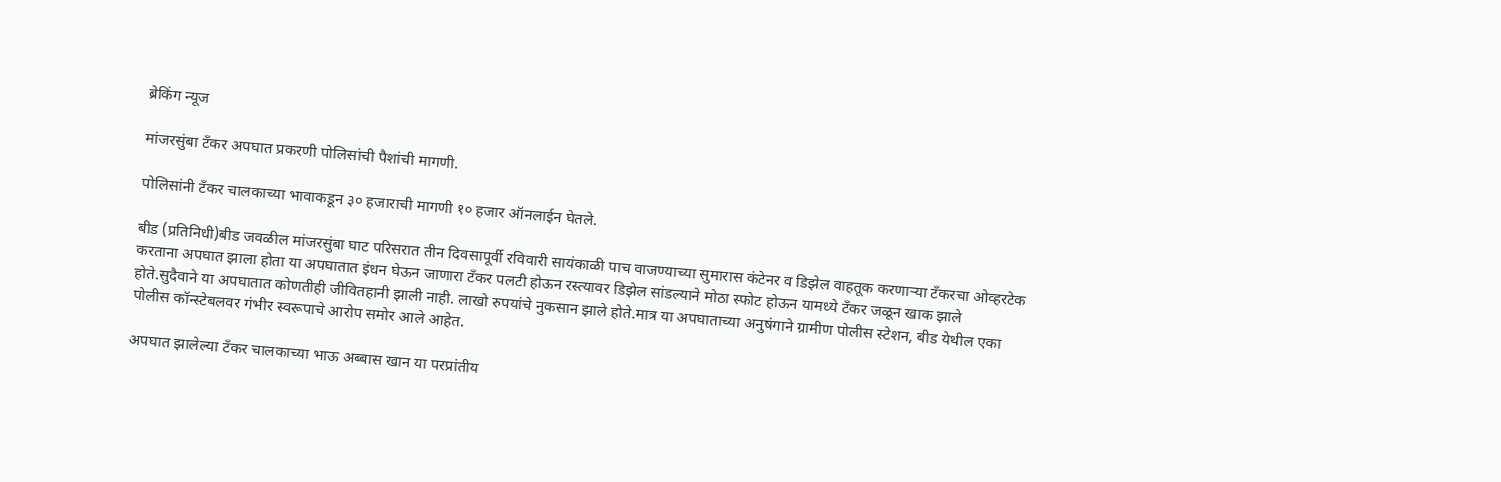ब्रेकिंग न्यूज

मांजरसुंबा टँकर अपघात प्रकरणी पोलिसांची पैशांची मागणी.

पोलिसांनी टँकर चालकाच्या भावाकडून ३० हजाराची मागणी १० हजार ऑनलाईन घेतले.

बीड (प्रतिनिधी)बीड जवळील मांजरसुंबा घाट परिसरात तीन दिवसापूर्वी रविवारी सायंकाळी पाच वाजण्याच्या सुमारास कंटेनर व डिझेल वाहतूक करणाऱ्या टँकरचा ओव्हरटेक करताना अपघात झाला होता या अपघातात इंधन घेऊन जाणारा टँकर पलटी होऊन रस्त्यावर डिझेल सांडल्याने मोठा स्फोट होऊन यामध्ये टँकर जळून खाक झाले होते.सुदैवाने या अपघातात कोणतीही जीवितहानी झाली नाही. लाखो रुपयांचे नुकसान झाले होते.मात्र या अपघाताच्या अनुषंगाने ग्रामीण पोलीस स्टेशन, बीड येथील एका पोलीस कॉन्स्टेबलवर गंभीर स्वरूपाचे आरोप समोर आले आहेत.

अपघात झालेल्या टँकर चालकाच्या भाऊ अब्बास खान या परप्रांतीय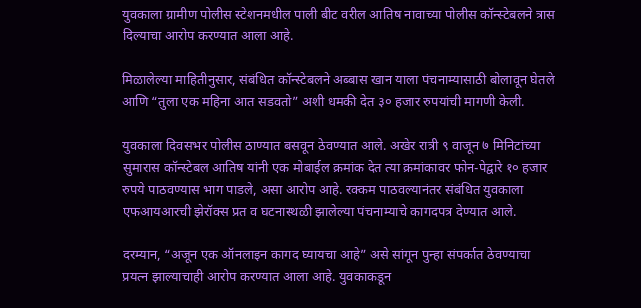युवकाला ग्रामीण पोलीस स्टेशनमधील पाली बीट वरील आतिष नावाच्या पोलीस कॉन्स्टेबलने त्रास दिल्याचा आरोप करण्यात आला आहे.

मिळालेल्या माहितीनुसार, संबंधित कॉन्स्टेबलने अब्बास खान याला पंचनाम्यासाठी बोलावून घेतले आणि “तुला एक महिना आत सडवतो” अशी धमकी देत ३० हजार रुपयांची मागणी केली.

युवकाला दिवसभर पोलीस ठाण्यात बसवून ठेवण्यात आले. अखेर रात्री ९ वाजून ७ मिनिटांच्या सुमारास कॉन्स्टेबल आतिष यांनी एक मोबाईल क्रमांक देत त्या क्रमांकावर फोन-पेद्वारे १० हजार रुपये पाठवण्यास भाग पाडले, असा आरोप आहे. रक्कम पाठवल्यानंतर संबंधित युवकाला एफआयआरची झेरॉक्स प्रत व घटनास्थळी झालेल्या पंचनाम्याचे कागदपत्र देण्यात आले.

दरम्यान, “अजून एक ऑनलाइन कागद घ्यायचा आहे” असे सांगून पुन्हा संपर्कात ठेवण्याचा प्रयत्न झाल्याचाही आरोप करण्यात आला आहे. युवकाकडून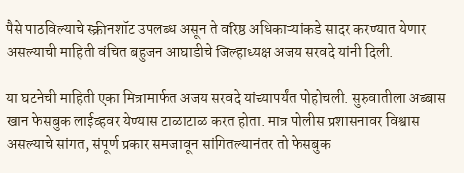पैसे पाठविल्याचे स्क्रीनशॉट उपलब्ध असून ते वरिष्ठ अधिकाऱ्यांकडे सादर करण्यात येणार असल्याची माहिती वंचित बहुजन आघाडीचे जिल्हाध्यक्ष अजय सरवदे यांनी दिली.

या घटनेची माहिती एका मित्रामार्फत अजय सरवदे यांच्यापर्यंत पोहोचली. सुरुवातीला अब्बास खान फेसबुक लाईव्हवर येण्यास टाळाटाळ करत होता. मात्र पोलीस प्रशासनावर विश्वास असल्याचे सांगत, संपूर्ण प्रकार समजावून सांगितल्यानंतर तो फेसबुक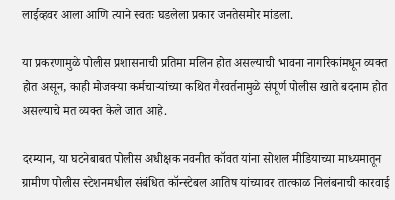लाईव्हवर आला आणि त्याने स्वतः घडलेला प्रकार जनतेसमोर मांडला.

या प्रकरणामुळे पोलीस प्रशासनाची प्रतिमा मलिन होत असल्याची भावना नागरिकांमधून व्यक्त होत असून, काही मोजक्या कर्मचाऱ्यांच्या कथित गैरवर्तनामुळे संपूर्ण पोलीस खाते बदनाम होत असल्याचे मत व्यक्त केले जात आहे.

दरम्यान, या घटनेबाबत पोलीस अधीक्षक नवनीत कॉवत यांना सोशल मीडियाच्या माध्यमातून ग्रामीण पोलीस स्टेशनमधील संबंधित कॉन्स्टेबल आतिष यांच्यावर तात्काळ निलंबनाची कारवाई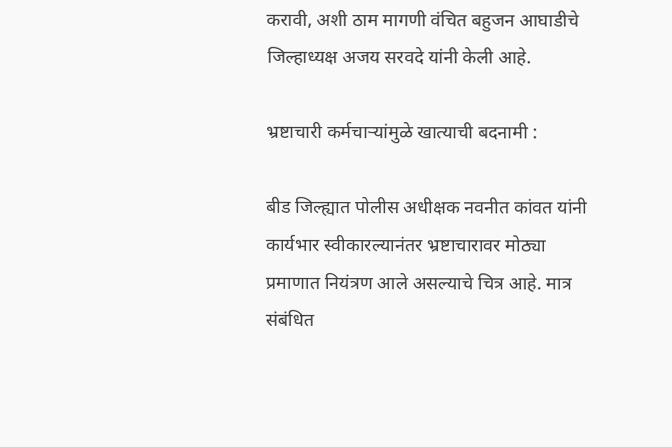करावी, अशी ठाम मागणी वंचित बहुजन आघाडीचे जिल्हाध्यक्ष अजय सरवदे यांनी केली आहे.

भ्रष्टाचारी कर्मचाऱ्यांमुळे खात्याची बदनामी :

बीड जिल्ह्यात पोलीस अधीक्षक नवनीत कांवत यांनी कार्यभार स्वीकारल्यानंतर भ्रष्टाचारावर मोठ्या प्रमाणात नियंत्रण आले असल्याचे चित्र आहे. मात्र संबंधित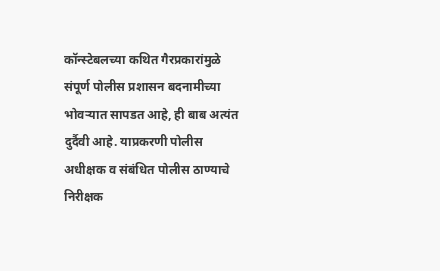कॉन्स्टेबलच्या कथित गैरप्रकारांमुळे संपूर्ण पोलीस प्रशासन बदनामीच्या भोवऱ्यात सापडत आहे, ही बाब अत्यंत दुर्दैवी आहे. याप्रकरणी पोलीस अधीक्षक व संबंधित पोलीस ठाण्याचे निरीक्षक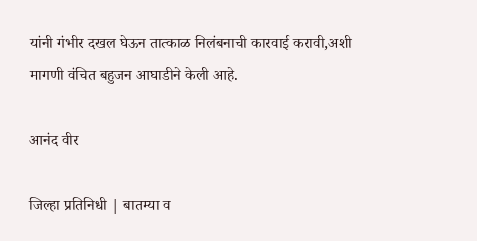यांनी गंभीर दखल घेऊन तात्काळ निलंबनाची कारवाई करावी,अशी मागणी वंचित बहुजन आघाडीने केली आहे.

आनंद वीर

जिल्हा प्रतिनिधी | बातम्या व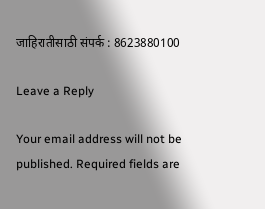जाहिरातीसाठी संपर्क : 8623880100

Leave a Reply

Your email address will not be published. Required fields are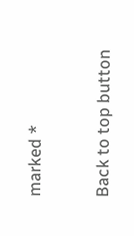marked *

Back to top button